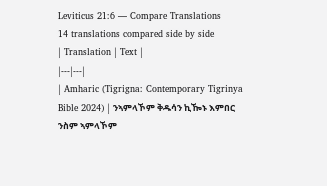Leviticus 21:6 — Compare Translations
14 translations compared side by side
| Translation | Text |
|---|---|
| Amharic (Tigrigna: Contemporary Tigrinya Bible 2024) | ንኣምላኾም ቅዱሳን ኪዀኑ እምበር ንስም ኣምላኾም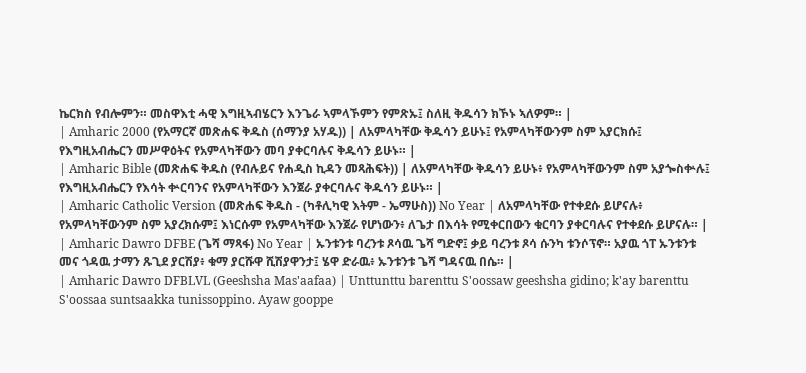ኬርክስ የብሎምን። መስዋእቲ ሓዊ እግዚኣብሄርን እንጌራ ኣምላኾምን የምጽኡ፤ ስለዚ ቅዱሳን ክኾኑ ኣለዎም። |
| Amharic 2000 (የአማርኛ መጽሐፍ ቅዱስ (ሰማንያ አሃዱ)) | ለአምላካቸው ቅዱሳን ይሁኑ፤ የአምላካቸውንም ስም አያርክሱ፤ የእግዚአብሔርን መሥዋዕትና የአምላካቸውን መባ ያቀርባሉና ቅዱሳን ይሁኑ። |
| Amharic Bible (መጽሐፍ ቅዱስ (የብሉይና የሐዲስ ኪዳን መጻሕፍት)) | ለአምላካቸው ቅዱሳን ይሁኑ፥ የአምላካቸውንም ስም አያጐስቍሉ፤ የእግዚአብሔርን የእሳት ቍርባንና የአምላካቸውን እንጀራ ያቀርባሉና ቅዱሳን ይሁኑ። |
| Amharic Catholic Version (መጽሐፍ ቅዱስ - (ካቶሊካዊ እትም - ኤማሁስ)) No Year | ለአምላካቸው የተቀደሱ ይሆናሉ፥ የአምላካቸውንም ስም አያረክሱም፤ እነርሱም የአምላካቸው እንጀራ የሆነውን፥ ለጌታ በእሳት የሚቀርበውን ቁርባን ያቀርባሉና የተቀደሱ ይሆናሉ። |
| Amharic Dawro DFBE (ጌሻ ማጻፋ) No Year | ኡንቱንቱ ባረንቱ ጾሳዉ ጌሻ ግድኖ፤ ቃይ ባረንቱ ጾሳ ሱንካ ቱንሶፕኖ። አያዉ ጎፐ ኡንቱንቱ መና ጎዳዉ ታማን ጹጊደ ያርሽያ፥ ቁማ ያርሹዋ ሺሽያዋንታ፤ ሄዋ ድራዉ፥ ኡንቱንቱ ጌሻ ግዳናዉ በሴ። |
| Amharic Dawro DFBLVL (Geeshsha Mas'aafaa) | Unttunttu barenttu S'oossaw geeshsha gidino; k'ay barenttu S'oossaa suntsaakka tunissoppino. Ayaw gooppe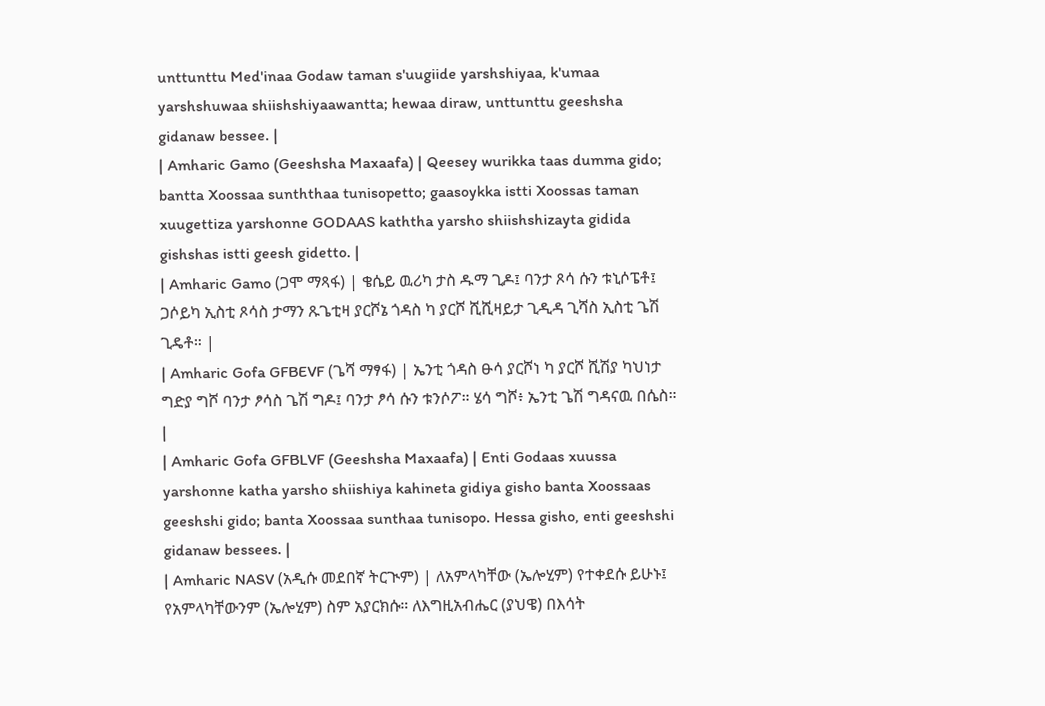unttunttu Med'inaa Godaw taman s'uugiide yarshshiyaa, k'umaa yarshshuwaa shiishshiyaawantta; hewaa diraw, unttunttu geeshsha gidanaw bessee. |
| Amharic Gamo (Geeshsha Maxaafa) | Qeesey wurikka taas dumma gido; bantta Xoossaa sunththaa tunisopetto; gaasoykka istti Xoossas taman xuugettiza yarshonne GODAAS kaththa yarsho shiishshizayta gidida gishshas istti geesh gidetto. |
| Amharic Gamo (ጋሞ ማጻፋ) | ቄሴይ ዉሪካ ታስ ዱማ ጊዶ፤ ባንታ ጾሳ ሱን ቱኒሶፔቶ፤ ጋሶይካ ኢስቲ ጾሳስ ታማን ጹጌቲዛ ያርሾኔ ጎዳስ ካ ያርሾ ሺሺዛይታ ጊዲዳ ጊሻስ ኢስቲ ጌሽ ጊዴቶ። |
| Amharic Gofa GFBEVF (ጌሻ ማፃፋ) | ኤንቲ ጎዳስ ፁሳ ያርሾነ ካ ያርሾ ሺሽያ ካህነታ ግድያ ግሾ ባንታ ፆሳስ ጌሽ ግዶ፤ ባንታ ፆሳ ሱን ቱንሶፖ። ሄሳ ግሾ፥ ኤንቲ ጌሽ ግዳናዉ በሴስ። |
| Amharic Gofa GFBLVF (Geeshsha Maxaafa) | Enti Godaas xuussa yarshonne katha yarsho shiishiya kahineta gidiya gisho banta Xoossaas geeshshi gido; banta Xoossaa sunthaa tunisopo. Hessa gisho, enti geeshshi gidanaw bessees. |
| Amharic NASV (አዲሱ መደበኛ ትርጒም) | ለአምላካቸው (ኤሎሂም) የተቀደሱ ይሁኑ፤ የአምላካቸውንም (ኤሎሂም) ስም አያርክሱ። ለእግዚአብሔር (ያህዌ) በእሳት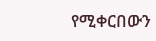የሚቀርበውን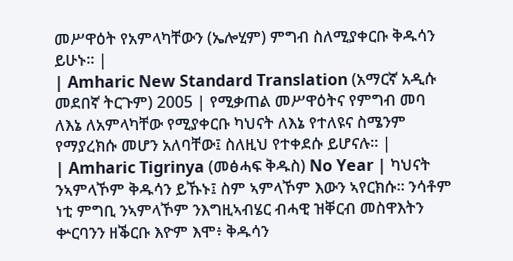መሥዋዕት የአምላካቸውን (ኤሎሂም) ምግብ ስለሚያቀርቡ ቅዱሳን ይሁኑ። |
| Amharic New Standard Translation (አማርኛ አዲሱ መደበኛ ትርጉም) 2005 | የሚቃጠል መሥዋዕትና የምግብ መባ ለእኔ ለአምላካቸው የሚያቀርቡ ካህናት ለእኔ የተለዩና ስሜንም የማያረክሱ መሆን አለባቸው፤ ስለዚህ የተቀደሱ ይሆናሉ። |
| Amharic Tigrinya (መፅሓፍ ቅዱስ) No Year | ካህናት ንኣምላኾም ቅዱሳን ይኹኑ፤ ስም ኣምላኾም እውን ኣየርክሱ። ንሳቶም ነቲ ምግቢ ንኣምላኾም ንእግዚኣብሄር ብሓዊ ዝቐርብ መስዋእትን ቍርባንን ዘቕርቡ እዮም እሞ፥ ቅዱሳን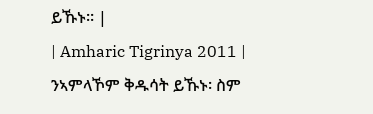ይኹኑ። |
| Amharic Tigrinya 2011 | ንኣምላኾም ቅዱሳት ይኹኑ፡ ስም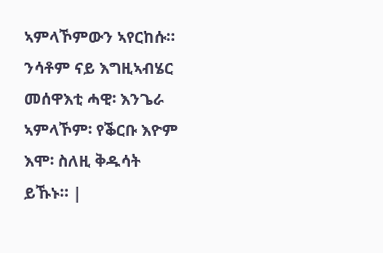ኣምላኾምውን ኣየርከሱ። ንሳቶም ናይ እግዚኣብሄር መሰዋእቲ ሓዊ፡ እንጌራ ኣምላኾም፡ የቕርቡ እዮም እሞ፡ ስለዚ ቅዱሳት ይኹኑ። |